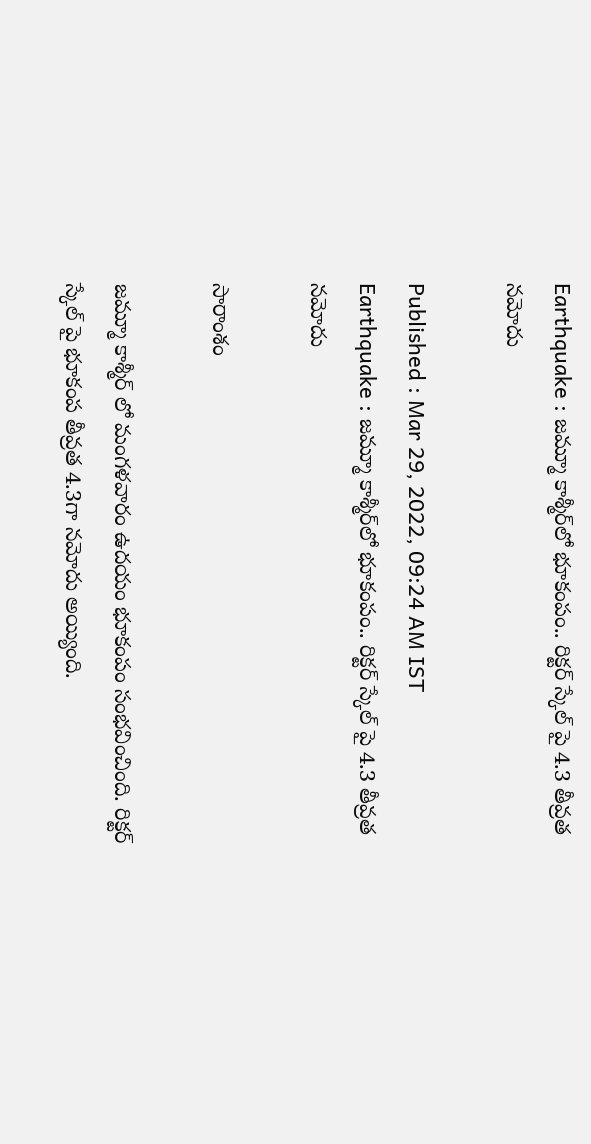Earthquake : జమ్మూ కాశ్మీర్‌లో భూకంపం.. రిక్ట‌ర్ స్కేల్ పై 4.3 తీవ్ర‌త‌ న‌మోదు

Published : Mar 29, 2022, 09:24 AM IST
Earthquake : జమ్మూ కాశ్మీర్‌లో భూకంపం.. రిక్ట‌ర్ స్కేల్ పై 4.3 తీవ్ర‌త‌ న‌మోదు

సారాంశం

జమ్మూ కాశ్మీర్ లో మంగళవారం ఉదయం భూకంపం సంభవించింది. రిక్టర్ స్కేల్ పై భూకంప తీవ్రత 4.3గా నమోదు అయ్యింది.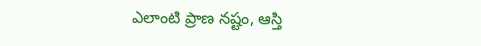ఎలాంటి ప్రాణ నష్టం, ఆస్తి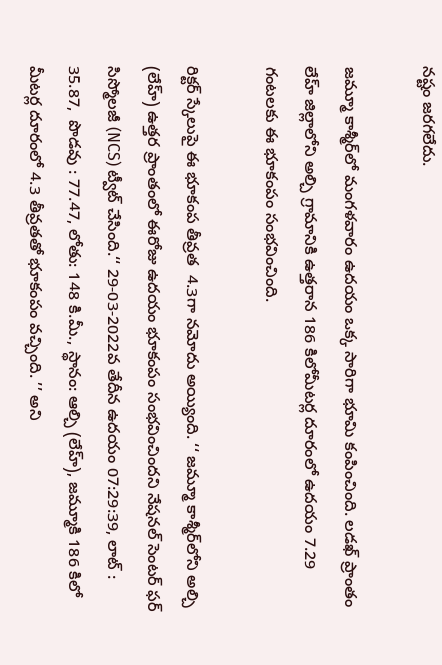నష్టం జరగలేదు.

జమ్మూ కాశ్మీర్‌లో మంగ‌ళ‌వారం ఉద‌యం ఒక్క సారిగా భూమి కంపించింది. లడఖ్ ప్రాంతం లేహ్ జిల్లాలోని అల్చి గ్రామానికి ఉత్తరాన 186 కిలోమీటర్ల దూరంలో ఉదయం 7.29 గంటలకు ఈ భూకంపం సంభవించింది.

రిక్టర్ స్కేలుపై ఈ భూకంప తీవ్ర‌త  4.3గా న‌మోదు అయ్యింది. ‘‘ జమ్మూ కాశ్మీర్‌లోని అల్చి (లేహ్) ఉత్తర ప్రాంతంలో ఈరోజు ఉదయం భూకంపం సంభవించిందని నేషనల్ సెంటర్ ఫర్ సిస్మోలజీ (NCS) ట్వీట్ చేసింది.‘‘ 29-03-2022వ తేదీన ఉద‌యం 07:29:39, లాట్ : 35.87,  పొడవు : 77.47, లోతు: 148 కి.మీ., స్థానం: ఆల్చి (లేహ్), జమ్మూకి 186 కిలో మీటర్ల దూరంలో 4.3 తీవ్రతతో భూకంపం వ‌చ్చింది. ’’ అని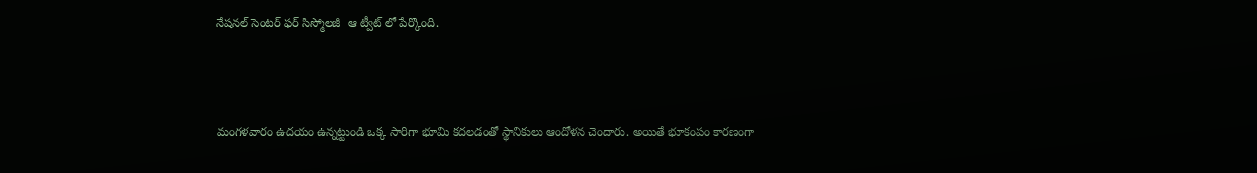నేషనల్ సెంటర్ ఫర్ సిస్మోలజీ  ఆ ట్వీట్ లో పేర్కొంది.



మంగ‌ళ‌వారం ఉద‌యం ఉన్న‌ట్టుండి ఒక్క సారిగా భూమి క‌ద‌ల‌డంతో స్థానికులు ఆందోళ‌న చెందారు. అయితే భూకంపం కారణంగా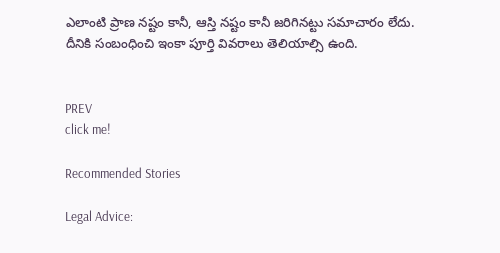ఎలాంటి ప్రాణ నష్టం కానీ, ఆస్తి న‌ష్టం కానీ జ‌రిగిన‌ట్టు స‌మాచారం లేదు. దీనికి సంబంధించి ఇంకా పూర్తి వివ‌రాలు తెలియాల్సి ఉంది.


PREV
click me!

Recommended Stories

Legal Advice: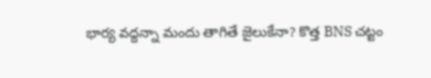భార్య వద్దన్నా మందు తాగితే జైలుకేనా? కొత్త BNS చట్టం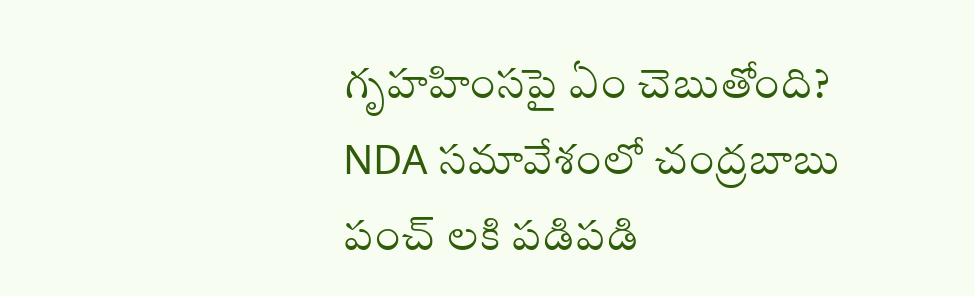గృహహింసపై ఏం చెబుతోంది?
NDA సమావేశంలో చంద్రబాబు పంచ్ లకి పడిపడి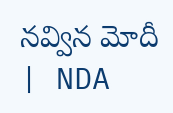నవ్విన మోదీ | NDA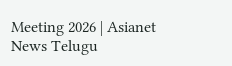Meeting 2026 | Asianet News Telugu